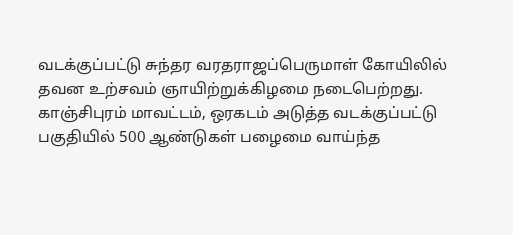வடக்குப்பட்டு சுந்தர வரதராஜப்பெருமாள் கோயிலில் தவன உற்சவம் ஞாயிற்றுக்கிழமை நடைபெற்றது.
காஞ்சிபுரம் மாவட்டம், ஒரகடம் அடுத்த வடக்குப்பட்டு பகுதியில் 500 ஆண்டுகள் பழைமை வாய்ந்த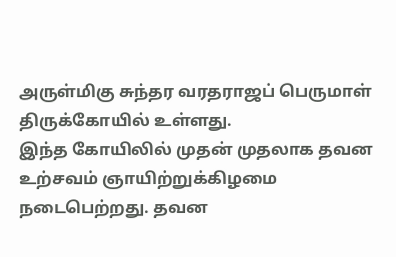அருள்மிகு சுந்தர வரதராஜப் பெருமாள் திருக்கோயில் உள்ளது.
இந்த கோயிலில் முதன் முதலாக தவன உற்சவம் ஞாயிற்றுக்கிழமை நடைபெற்றது. தவன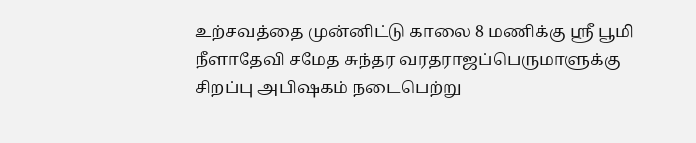உற்சவத்தை முன்னிட்டு காலை 8 மணிக்கு ஸ்ரீ பூமி நீளாதேவி சமேத சுந்தர வரதராஜப்பெருமாளுக்கு சிறப்பு அபிஷகம் நடைபெற்று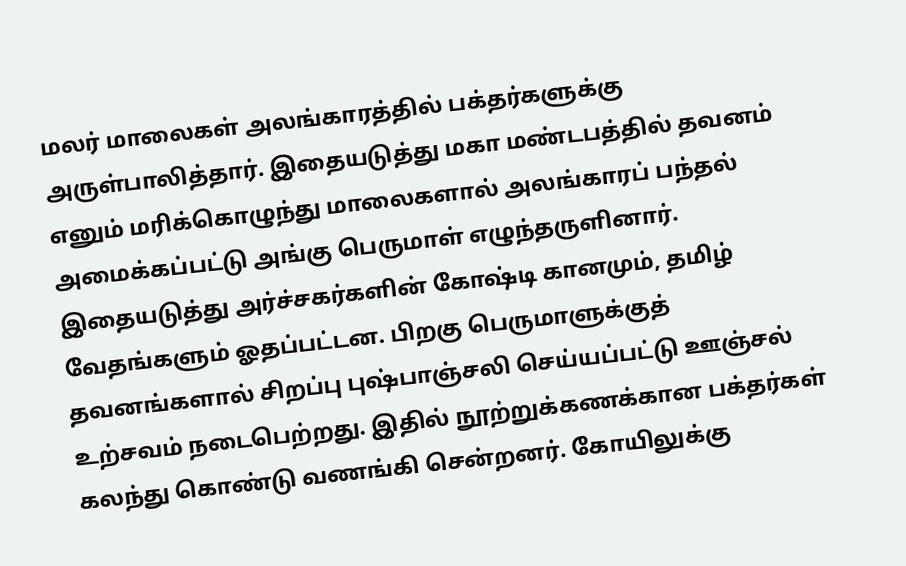மலர் மாலைகள் அலங்காரத்தில் பக்தர்களுக்கு அருள்பாலித்தார். இதையடுத்து மகா மண்டபத்தில் தவனம் எனும் மரிக்கொழுந்து மாலைகளால் அலங்காரப் பந்தல் அமைக்கப்பட்டு அங்கு பெருமாள் எழுந்தருளினார்.
இதையடுத்து அர்ச்சகர்களின் கோஷ்டி கானமும், தமிழ் வேதங்களும் ஓதப்பட்டன. பிறகு பெருமாளுக்குத் தவனங்களால் சிறப்பு புஷ்பாஞ்சலி செய்யப்பட்டு ஊஞ்சல் உற்சவம் நடைபெற்றது. இதில் நூற்றுக்கணக்கான பக்தர்கள் கலந்து கொண்டு வணங்கி சென்றனர். கோயிலுக்கு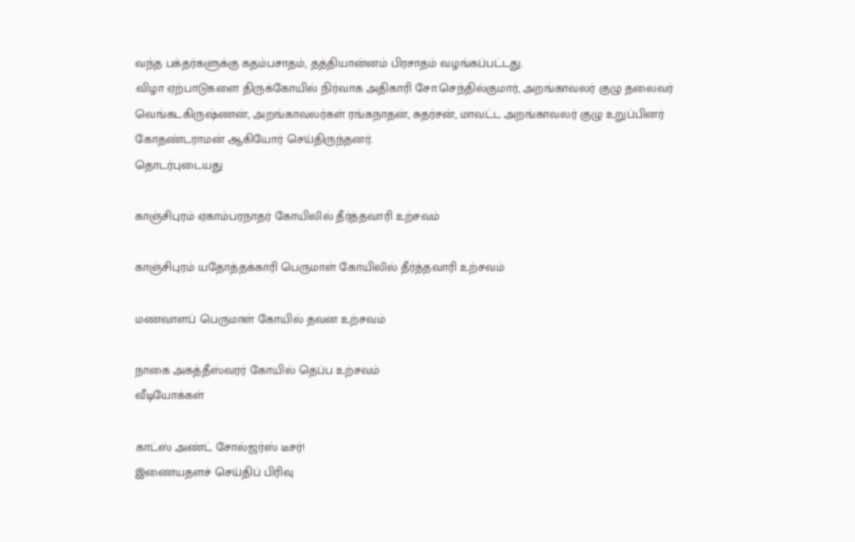வந்த பக்தர்களுக்கு கதம்பசாதம், தத்தியான்னம் பிரசாதம் வழங்கப்பட்டது.
விழா ஏற்பாடுகளை திருக்கோயில் நிர்வாக அதிகாரி சோ.செந்தில்குமார், அறங்காவலர் குழு தலைவர் வெங்கடகிருஷ்ணன், அறங்காவலர்கள் ரங்கநாதன், சுதர்சன், மாவட்ட அறங்காவலர் குழு உறுப்பினர் கோதண்டராமன் ஆகியோர் செய்திருந்தனர்.
தொடர்புடையது

காஞ்சிபுரம் ஏகாம்பரநாதர் கோயிலில் தீர்த்தவாரி உற்சவம்

காஞ்சிபுரம் யதோத்தக்காரி பெருமாள் கோயிலில் தீர்த்தவாரி உற்சவம்

மணவாளப் பெருமாள் கோயில் தவன உற்சவம்

நாகை அகத்தீஸ்வரர் கோயில் தெப்ப உற்சவம்
வீடியோக்கள்

காட்ஸ் அண்ட் சோல்ஜர்ஸ் டீசர்!
இணையதளச் செய்திப் பிரிவு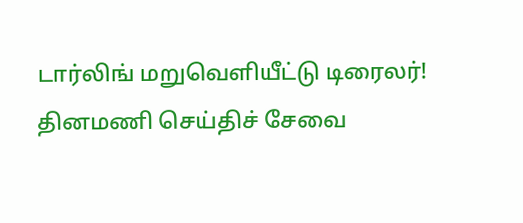டார்லிங் மறுவெளியீட்டு டிரைலர்!
தினமணி செய்திச் சேவை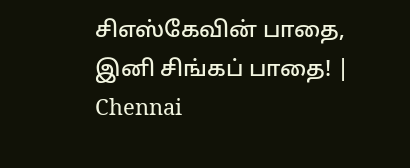சிஎஸ்கேவின் பாதை, இனி சிங்கப் பாதை! | Chennai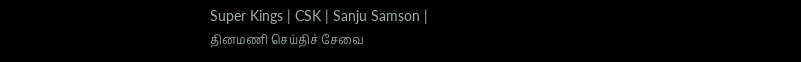Super Kings | CSK | Sanju Samson |
தினமணி செய்திச் சேவை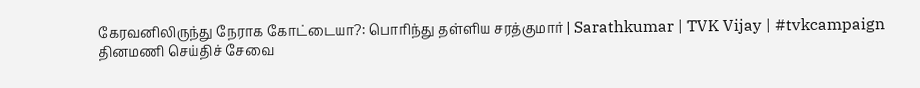கேரவனிலிருந்து நேராக கோட்டையா?: பொரிந்து தள்ளிய சரத்குமார் | Sarathkumar | TVK Vijay | #tvkcampaign
தினமணி செய்திச் சேவை